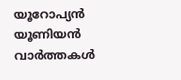യൂറോപ്യൻ യൂണിയൻ വാർത്തകൾ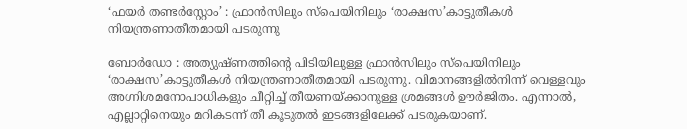‘ഫയർ തണ്ടർ‌സ്റ്റോം’ : ഫ്രാൻസിലും സ്‌പെയിനിലും ‘രാക്ഷസ’കാട്ടുതീകൾ നിയന്ത്രണാതീതമായി പടരുന്നു

ബോർഡോ : അത്യുഷ്ണത്തിന്റെ പിടിയിലുള്ള ഫ്രാൻസിലും സ്‌പെയിനിലും ‘രാക്ഷസ’കാട്ടുതീകൾ നിയന്ത്രണാതീതമായി പടരുന്നു. വിമാനങ്ങളിൽനിന്ന് വെള്ളവും അഗ്നിശമനോപാധികളും ചീറ്റിച്ച് തീയണയ്ക്കാനുള്ള ശ്രമങ്ങൾ ഊർജിതം. എന്നാൽ, എല്ലാറ്റിനെയും മറികടന്ന് തീ കൂടുതൽ ഇടങ്ങളിലേക്ക് പടരുകയാണ്.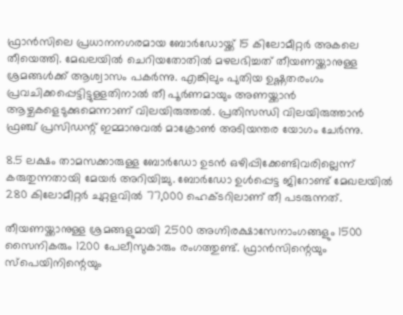ഫ്രാൻസിലെ പ്രധാനനഗരമായ ബോർഡോയ്ക്ക് 15 കിലോമീറ്റർ അകലെ തീയെത്തി. മേഖലയിൽ ചെറിയതോതിൽ മഴലഭിച്ചത് തീയണയ്ക്കാനുള്ള ശ്രമങ്ങൾക്ക് ആശ്വാസം പകർന്നു. എങ്കിലും പുതിയ ഉഷ്ണതരംഗം പ്രവചിക്കപ്പെട്ടിട്ടുള്ളതിനാൽ തീ പൂർണമായും അണയ്ക്കാൻ ആഴ്ചകളെടുക്കുമെന്നാണ് വിലയിരുത്തൽ. പ്രതിസന്ധി വിലയിരുത്താൻ ഫ്രഞ്ച് പ്രസിഡന്റ് ഇമ്മാനുവൽ മാക്രോൺ അടിയന്തര യോഗം ചേർന്നു.

8.5 ലക്ഷം താമസക്കാരുള്ള ബോർഡോ ഉടൻ ഒഴിപ്പിക്കേണ്ടിവരില്ലെന്ന് കരുതുന്നതായി മേയർ അറിയിച്ചു. ബോർഡോ ഉൾപ്പെട്ട ജിറോണ്ട് മേഖലയിൽ 280 കിലോമീറ്റർ ചുറ്റളവിൽ 77,000 ഹെക്ടറിലാണ് തീ പടരുന്നത്.

തീയണയ്ക്കാനുള്ള ശ്രമങ്ങളുമായി 2500 അഗ്നിരക്ഷാസേനാംഗങ്ങളും 1500 സൈനികരും 1200 പേലീസുകാരും രംഗത്തുണ്ട്. ഫ്രാൻസിന്റെയും സ്പെയിനിന്റെയും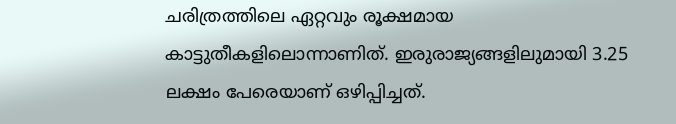ചരിത്രത്തിലെ ഏറ്റവും രൂക്ഷമായ കാട്ടുതീകളിലൊന്നാണിത്. ഇരുരാജ്യങ്ങളിലുമായി 3.25 ലക്ഷം പേരെയാണ് ഒഴിപ്പിച്ചത്.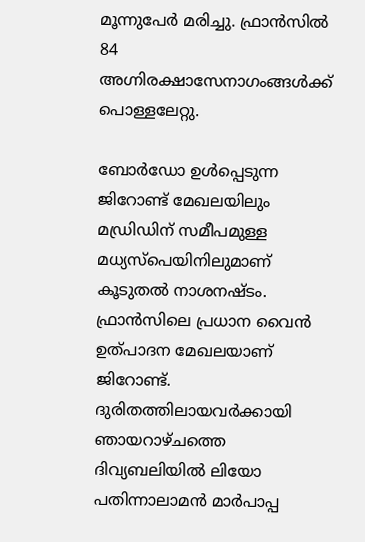മൂന്നുപേർ മരിച്ചു. ഫ്രാൻസിൽ 84 അഗ്നിരക്ഷാസേനാഗംങ്ങൾക്ക് പൊള്ളലേറ്റു.

ബോർഡോ ഉൾപ്പെടുന്ന ജിറോണ്ട് മേഖലയിലും മഡ്രിഡിന് സമീപമുള്ള മധ്യസ്‌പെയിനിലുമാണ് കൂടുതൽ നാശനഷ്ടം. ഫ്രാൻസിലെ പ്രധാന വൈൻ ഉത്പാദന മേഖലയാണ് ജിറോണ്ട്. ദുരിതത്തിലായവർക്കായി ഞായറാഴ്ചത്തെ ദിവ്യബലിയിൽ ലിയോ പതിന്നാലാമൻ മാർപാപ്പ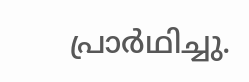പ്രാർഥിച്ചു.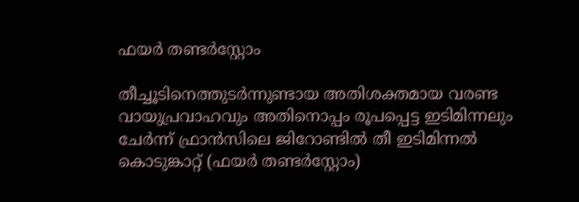ഫയർ തണ്ടർസ്റ്റോം

തീച്ചൂടിനെത്തുടർന്നുണ്ടായ അതിശക്തമായ വരണ്ട വായുപ്രവാഹവും അതിനൊപ്പം രൂപപ്പെട്ട ഇടിമിന്നലും ചേർന്ന് ഫ്രാൻസിലെ ജിറോണ്ടിൽ തീ ഇടിമിന്നൽ കൊടുങ്കാറ്റ് (ഫയർ തണ്ടർ‌സ്റ്റോം)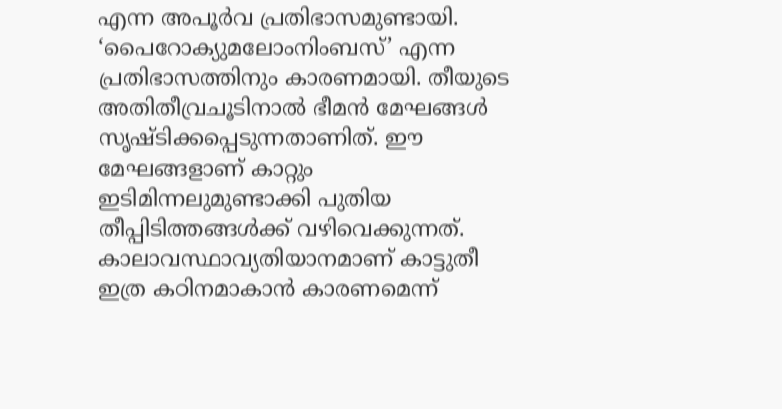എന്ന അപൂർവ പ്രതിഭാസമുണ്ടായി. ‘പൈറോക്യുമലോംനിംബസ്’ എന്ന പ്രതിഭാസത്തിനും കാരണമായി. തീയുടെ അതിതീവ്രചൂടിനാൽ ഭീമൻ മേഘങ്ങൾ സൃഷ്ടിക്കപ്പെടുന്നതാണിത്. ഈ മേഘങ്ങളാണ് കാറ്റും ഇടിമിന്നലുമുണ്ടാക്കി പുതിയ തീപ്പിടിത്തങ്ങൾക്ക് വഴിവെക്കുന്നത്. കാലാവസ്ഥാവ്യതിയാനമാണ് കാട്ടുതീ ഇത്ര കഠിനമാകാൻ കാരണമെന്ന്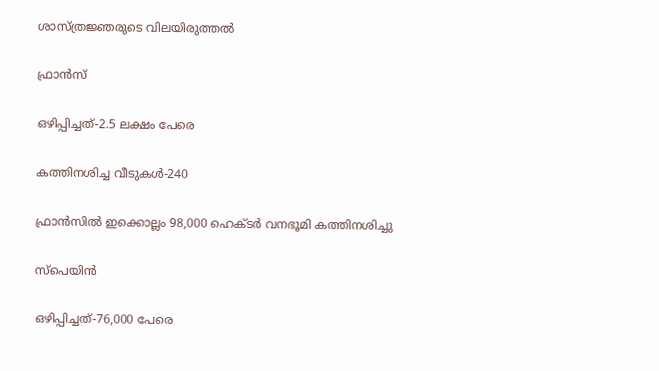ശാസ്ത്രജ്ഞരുടെ വിലയിരുത്തൽ

ഫ്രാൻസ്

ഒഴിപ്പിച്ചത്-2.5 ലക്ഷം പേരെ

കത്തിനശിച്ച വീടുകൾ-240

ഫ്രാൻസിൽ ഇക്കൊല്ലം 98,000 ഹെക്ടർ വനഭൂമി കത്തിനശിച്ചു

സ്പെയിൻ

ഒഴിപ്പിച്ചത്-76,000 പേരെ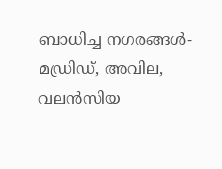ബാധിച്ച നഗരങ്ങൾ-മഡ്രിഡ്, അവില, വലൻസിയ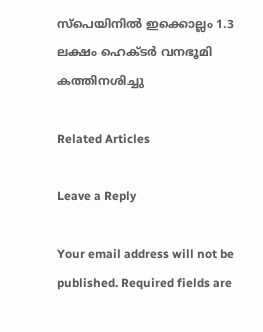സ്‌പെയിനിൽ ഇക്കൊല്ലം 1.3 ലക്ഷം ഹെക്ടർ വനഭൂമി കത്തിനശിച്ചു

Related Articles

Leave a Reply

Your email address will not be published. Required fields are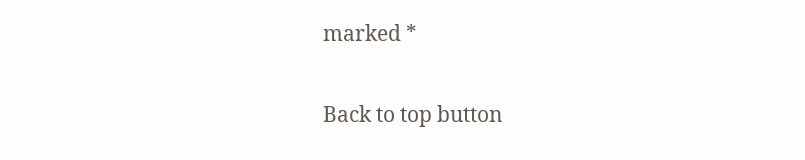marked *

Back to top button